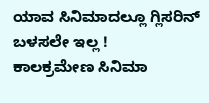ಯಾವ ಸಿನಿಮಾದಲ್ಲೂ ಗ್ಲಿಸರಿನ್ ಬಳಸಲೇ ಇಲ್ಲ !
ಕಾಲಕ್ರಮೇಣ ಸಿನಿಮಾ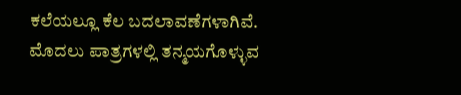ಕಲೆಯಲ್ಲೂ ಕೆಲ ಬದಲಾವಣೆಗಳಾಗಿವೆ. ಮೊದಲು ಪಾತ್ರಗಳಲ್ಲಿ ತನ್ಮಯಗೊಳ್ಳುವ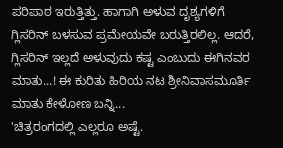ಪರಿಪಾಠ ಇರುತ್ತಿತ್ತು. ಹಾಗಾಗಿ ಅಳುವ ದೃಶ್ಯಗಳಿಗೆ ಗ್ಲಿಸರಿನ್ ಬಳಸುವ ಪ್ರಮೇಯವೇ ಬರುತ್ತಿರಲಿಲ್ಲ. ಆದರೆ, ಗ್ಲಿಸರಿನ್ ಇಲ್ಲದೆ ಅಳುವುದು ಕಷ್ಟ ಎಂಬುದು ಈಗಿನವರ ಮಾತು...! ಈ ಕುರಿತು ಹಿರಿಯ ನಟ ಶ್ರೀನಿವಾಸಮೂರ್ತಿ ಮಾತು ಕೇಳೋಣ ಬನ್ನಿ...
'ಚಿತ್ರರಂಗದಲ್ಲಿ ಎಲ್ಲರೂ ಅಷ್ಟೆ.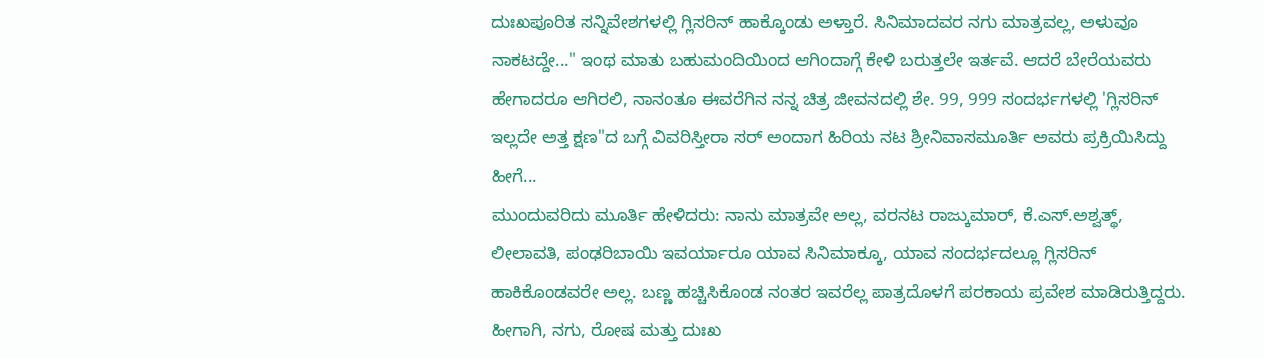ದುಃಖಪೂರಿತ ಸನ್ನಿವೇಶಗಳಲ್ಲಿ ಗ್ಲಿಸರಿನ್ ಹಾಕ್ಕೊಂಡು ಅಳ್ತಾರೆ. ಸಿನಿಮಾದವರ ನಗು ಮಾತ್ರವಲ್ಲ, ಅಳುವೂ ನಾಕಟದ್ದೇ..." ಇಂಥ ಮಾತು ಬಹುಮಂದಿಯಿಂದ ಆಗಿಂದಾಗ್ಗೆ ಕೇಳಿ ಬರುತ್ತಲೇ ಇರ್ತವೆ. ಆದರೆ ಬೇರೆಯವರು ಹೇಗಾದರೂ ಆಗಿರಲಿ, ನಾನಂತೂ ಈವರೆಗಿನ ನನ್ನ ಚಿತ್ರ ಜೀವನದಲ್ಲಿ ಶೇ. 99, 999 ಸಂದರ್ಭಗಳಲ್ಲಿ 'ಗ್ಲಿಸರಿನ್ ಇಲ್ಲದೇ ಅತ್ತ ಕ್ಷಣ"ದ ಬಗ್ಗೆ ವಿವರಿಸ್ತೀರಾ ಸರ್ ಅಂದಾಗ ಹಿರಿಯ ನಟ ಶ್ರೀನಿವಾಸಮೂರ್ತಿ ಅವರು ಪ್ರಕ್ರಿಯಿಸಿದ್ದು ಹೀಗೆ...
ಮುಂದುವರಿದು ಮೂರ್ತಿ ಹೇಳಿದರು: ನಾನು ಮಾತ್ರವೇ ಅಲ್ಲ, ವರನಟ ರಾಜ್ಕುಮಾರ್, ಕೆ.ಎಸ್.ಅಶ್ವತ್ಥ್, ಲೀಲಾವತಿ, ಪಂಢರಿಬಾಯಿ ಇವರ್ಯಾರೂ ಯಾವ ಸಿನಿಮಾಕ್ಕೂ, ಯಾವ ಸಂದರ್ಭದಲ್ಲೂ ಗ್ಲಿಸರಿನ್ ಹಾಕಿಕೊಂಡವರೇ ಅಲ್ಲ. ಬಣ್ಣ ಹಚ್ಚಿಸಿಕೊಂಡ ನಂತರ ಇವರೆಲ್ಲ ಪಾತ್ರದೊಳಗೆ ಪರಕಾಯ ಪ್ರವೇಶ ಮಾಡಿರುತ್ತಿದ್ದರು. ಹೀಗಾಗಿ, ನಗು, ರೋಷ ಮತ್ತು ದುಃಖ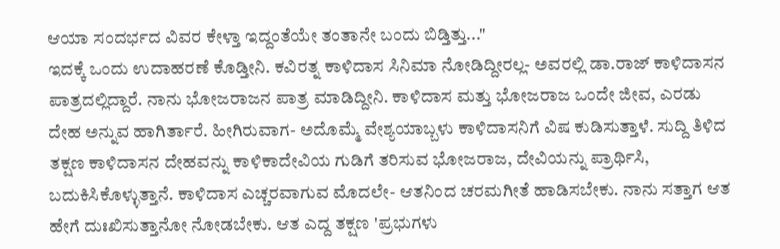ಆಯಾ ಸಂದರ್ಭದ ವಿವರ ಕೇಳ್ತಾ ಇದ್ದಂತೆಯೇ ತಂತಾನೇ ಬಂದು ಬಿಡ್ತಿತ್ತು..."
ಇದಕ್ಕೆ ಒಂದು ಉದಾಹರಣೆ ಕೊಡ್ತೀನಿ. ಕವಿರತ್ನ ಕಾಳಿದಾಸ ಸಿನಿಮಾ ನೋಡಿದ್ದೀರಲ್ಲ- ಅವರಲ್ಲಿ ಡಾ.ರಾಜ್ ಕಾಳಿದಾಸನ ಪಾತ್ರದಲ್ಲಿದ್ದಾರೆ. ನಾನು ಭೋಜರಾಜನ ಪಾತ್ರ ಮಾಡಿದ್ದೀನಿ. ಕಾಳಿದಾಸ ಮತ್ತು ಭೋಜರಾಜ ಒಂದೇ ಜೀವ, ಎರಡು ದೇಹ ಅನ್ನುವ ಹಾಗಿರ್ತಾರೆ. ಹೀಗಿರುವಾಗ- ಅದೊಮ್ಮೆ ವೇಶ್ಯಯಾಬ್ಬಳು ಕಾಳಿದಾಸನಿಗೆ ವಿಷ ಕುಡಿಸುತ್ತಾಳೆ. ಸುದ್ದಿ ತಿಳಿದ ತಕ್ಷಣ ಕಾಳಿದಾಸನ ದೇಹವನ್ನು ಕಾಳಿಕಾದೇವಿಯ ಗುಡಿಗೆ ತರಿಸುವ ಭೋಜರಾಜ, ದೇವಿಯನ್ನು ಪ್ರಾರ್ಥಿಸಿ, ಬದುಕಿಸಿಕೊಳ್ಳುತ್ತಾನೆ. ಕಾಳಿದಾಸ ಎಚ್ಚರವಾಗುವ ಮೊದಲೇ- ಆತನಿಂದ ಚರಮಗೀತೆ ಹಾಡಿಸಬೇಕು. ನಾನು ಸತ್ತಾಗ ಆತ ಹೇಗೆ ದುಃಖಿಸುತ್ತಾನೋ ನೋಡಬೇಕು. ಆತ ಎದ್ದ ತಕ್ಷಣ 'ಪ್ರಭುಗಳು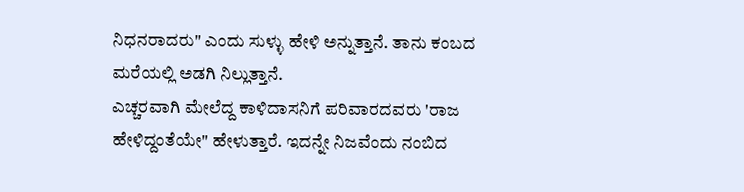ನಿಧನರಾದರು" ಎಂದು ಸುಳ್ಳು ಹೇಳಿ ಅನ್ನುತ್ತಾನೆ. ತಾನು ಕಂಬದ ಮರೆಯಲ್ಲಿ ಅಡಗಿ ನಿಲ್ಲುತ್ತಾನೆ.
ಎಚ್ಚರವಾಗಿ ಮೇಲೆದ್ದ ಕಾಳಿದಾಸನಿಗೆ ಪರಿವಾರದವರು 'ರಾಜ ಹೇಳಿದ್ದಂತೆಯೇ" ಹೇಳುತ್ತಾರೆ. ಇದನ್ನೇ ನಿಜವೆಂದು ನಂಬಿದ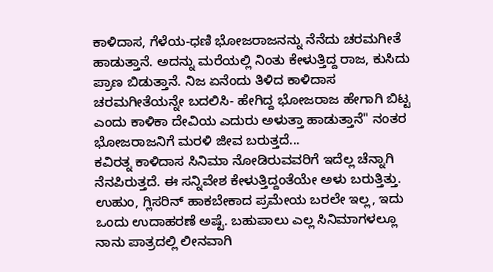ಕಾಳಿದಾಸ, ಗೆಳೆಯ-ಧಣಿ ಭೋಜರಾಜನನ್ನು ನೆನೆದು ಚರಮಗೀತೆ ಹಾಡುತ್ತಾನೆ. ಅದನ್ನು ಮರೆಯಲ್ಲಿ ನಿಂತು ಕೇಳುತ್ತಿದ್ದ ರಾಜ, ಕುಸಿದು ಪ್ರಾಣ ಬಿಡುತ್ತಾನೆ. ನಿಜ ಏನೆಂದು ತಿಳಿದ ಕಾಳಿದಾಸ ಚರಮಗೀತೆಯನ್ನೇ ಬದಲಿಸಿ- ಹೇಗಿದ್ದ ಭೋಜರಾಜ ಹೇಗಾಗಿ ಬಿಟ್ಟ ಎಂದು ಕಾಳಿಕಾ ದೇವಿಯ ಎದುರು ಅಳುತ್ತಾ ಹಾಡುತ್ತಾನೆ" ನಂತರ ಭೋಜರಾಜನಿಗೆ ಮರಳಿ ಜೀವ ಬರುತ್ತದೆ...
ಕವಿರತ್ನ ಕಾಳಿದಾಸ ಸಿನಿಮಾ ನೋಡಿರುವವರಿಗೆ ಇದೆಲ್ಲ ಚೆನ್ನಾಗಿ ನೆನಪಿರುತ್ತದೆ. ಈ ಸನ್ನಿವೇಶ ಕೇಳುತ್ತಿದ್ದಂತೆಯೇ ಅಳು ಬರುತ್ತಿತ್ತು. ಉಹುಂ, ಗ್ಲಿಸರಿನ್ ಹಾಕಬೇಕಾದ ಪ್ರಮೇಯ ಬರಲೇ ಇಲ್ಲ, ಇದು ಒಂದು ಉದಾಹರಣೆ ಅಷ್ಟೆ. ಬಹುಪಾಲು ಎಲ್ಲ ಸಿನಿಮಾಗಳಲ್ಲೂ ನಾನು ಪಾತ್ರದಲ್ಲಿ ಲೀನವಾಗಿ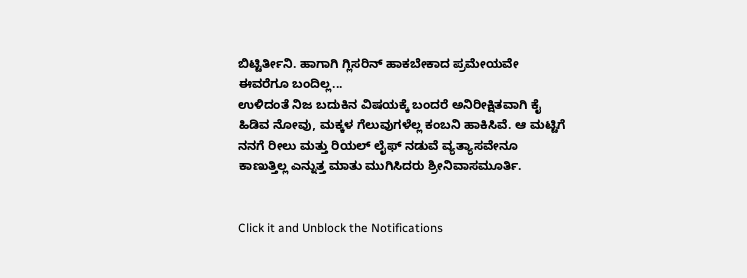ಬಿಟ್ಟಿರ್ತೀನಿ. ಹಾಗಾಗಿ ಗ್ಲಿಸರಿನ್ ಹಾಕಬೇಕಾದ ಪ್ರಮೇಯವೇ ಈವರೆಗೂ ಬಂದಿಲ್ಲ...
ಉಳಿದಂತೆ ನಿಜ ಬದುಕಿನ ವಿಷಯಕ್ಕೆ ಬಂದರೆ ಅನಿರೀಕ್ಷಿತವಾಗಿ ಕೈ ಹಿಡಿವ ನೋವು, ಮಕ್ಕಳ ಗೆಲುವುಗಳೆಲ್ಲ ಕಂಬನಿ ಹಾಕಿಸಿವೆ. ಆ ಮಟ್ಟಿಗೆ ನನಗೆ ರೀಲು ಮತ್ತು ರಿಯಲ್ ಲೈಫ್ ನಡುವೆ ವ್ಯತ್ಯಾಸವೇನೂ ಕಾಣುತ್ತಿಲ್ಲ ಎನ್ನುತ್ತ ಮಾತು ಮುಗಿಸಿದರು ಶ್ರೀನಿವಾಸಮೂರ್ತಿ.


Click it and Unblock the Notifications